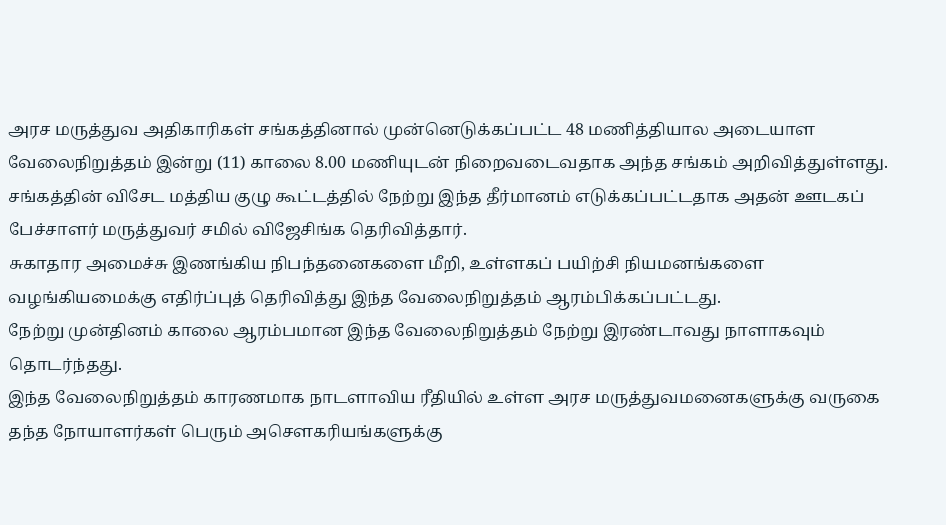அரச மருத்துவ அதிகாரிகள் சங்கத்தினால் முன்னெடுக்கப்பட்ட 48 மணித்தியால அடையாள வேலைநிறுத்தம் இன்று (11) காலை 8.00 மணியுடன் நிறைவடைவதாக அந்த சங்கம் அறிவித்துள்ளது.
சங்கத்தின் விசேட மத்திய குழு கூட்டத்தில் நேற்று இந்த தீர்மானம் எடுக்கப்பட்டதாக அதன் ஊடகப் பேச்சாளர் மருத்துவர் சமில் விஜேசிங்க தெரிவித்தார்.
சுகாதார அமைச்சு இணங்கிய நிபந்தனைகளை மீறி, உள்ளகப் பயிற்சி நியமனங்களை வழங்கியமைக்கு எதிர்ப்புத் தெரிவித்து இந்த வேலைநிறுத்தம் ஆரம்பிக்கப்பட்டது.
நேற்று முன்தினம் காலை ஆரம்பமான இந்த வேலைநிறுத்தம் நேற்று இரண்டாவது நாளாகவும் தொடர்ந்தது.
இந்த வேலைநிறுத்தம் காரணமாக நாடளாவிய ரீதியில் உள்ள அரச மருத்துவமனைகளுக்கு வருகை தந்த நோயாளர்கள் பெரும் அசௌகரியங்களுக்கு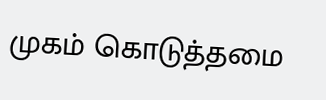முகம் கொடுத்தமை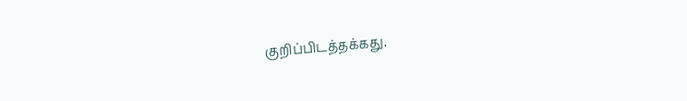குறிப்பிடத்தக்கது.